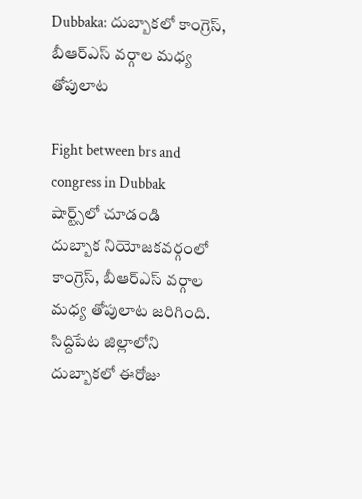Dubbaka: దుబ్బాకలో కాంగ్రెస్, బీఆర్ఎస్ వర్గాల మధ్య తోపులాట

Fight between brs and congress in Dubbak
షార్ట్స్‌లో చూడండి
దుబ్బాక నియోజకవర్గంలో కాంగ్రెస్, బీఆర్ఎస్ వర్గాల మధ్య తోపులాట జరిగింది. సిద్దిపేట జిల్లాలోని దుబ్బాకలో ఈరోజు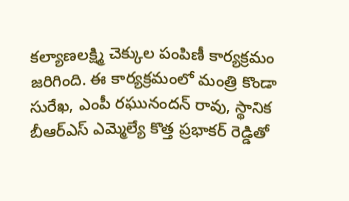కల్యాణలక్ష్మి చెక్కుల పంపిణీ కార్యక్రమం జరిగింది. ఈ కార్యక్రమంలో మంత్రి కొండా సురేఖ, ఎంపీ రఘునందన్ రావు, స్థానిక బీఆర్ఎస్ ఎమ్మెల్యే కొత్త ప్రభాకర్ రెడ్డితో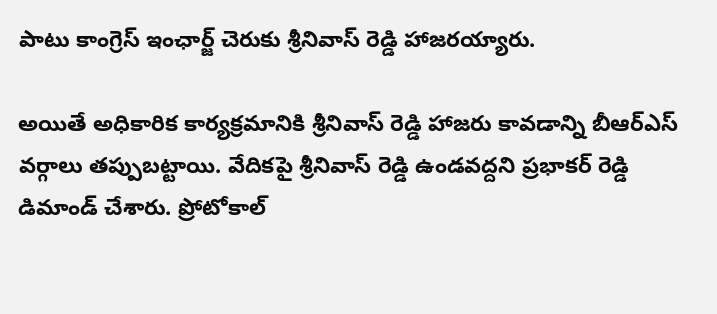పాటు కాంగ్రెస్ ఇంఛార్జ్ చెరుకు శ్రీనివాస్ రెడ్డి హాజరయ్యారు.

అయితే అధికారిక కార్యక్రమానికి శ్రీనివాస్ రెడ్డి హాజరు కావడాన్ని బీఆర్ఎస్ వర్గాలు తప్పుబట్టాయి. వేదికపై శ్రీనివాస్ రెడ్డి ఉండవద్దని ప్రభాకర్ రెడ్డి డిమాండ్ చేశారు. ప్రోటోకాల్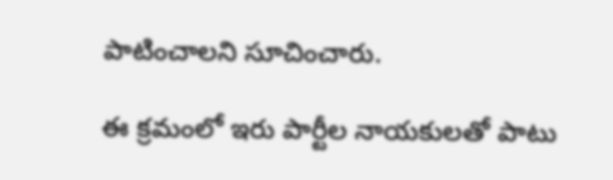పాటించాలని సూచించారు.

ఈ క్రమంలో ఇరు పార్టీల నాయకులతో పాటు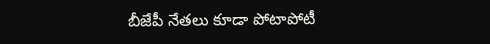బీజేపీ నేతలు కూడా పోటాపోటీ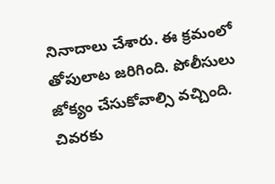నినాదాలు చేశారు. ఈ క్రమంలో తోపులాట జరిగింది. పోలీసులు జోక్యం చేసుకోవాల్సి వచ్చింది. చివరకు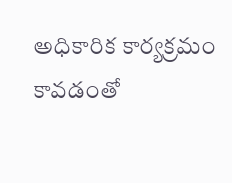అధికారిక కార్యక్రమం కావడంతో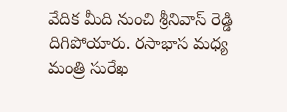వేదిక మీది నుంచి శ్రీనివాస్ రెడ్డి దిగిపోయారు. రసాభాస మధ్య మంత్రి సురేఖ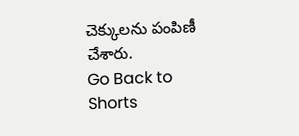చెక్కులను పంపిణీ చేశారు.
Go Back to Shorts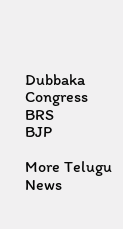Dubbaka
Congress
BRS
BJP

More Telugu News